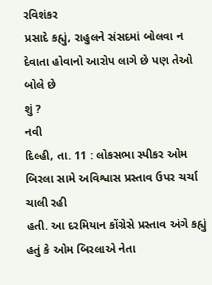રવિશંકર
પ્રસાદે કહ્યું, રાહુલને સંસદમાં બોલવા ન દેવાતા હોવાનો આરોપ લાગે છે પણ તેઓ બોલે છે
શું ?
નવી
દિલ્હી, તા. 11 : લોકસભા સ્પીકર ઓમ બિરલા સામે અવિશ્વાસ પ્રસ્તાવ ઉપર ચર્ચા ચાલી રહી
હતી. આ દરમિયાન કોંગ્રેસે પ્રસ્તાવ અંગે કહ્યું હતું કે ઓમ બિરલાએ નેતા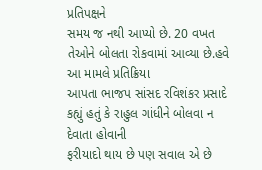પ્રતિપક્ષને
સમય જ નથી આપ્યો છે. 20 વખત તેઓને બોલતા રોકવામાં આવ્યા છે.હવે આ મામલે પ્રતિક્રિયા
આપતા ભાજપ સાંસદ રવિશંકર પ્રસાદે કહ્યું હતું કે રાહુલ ગાંધીને બોલવા ન દેવાતા હોવાની
ફરીયાદો થાય છે પણ સવાલ એ છે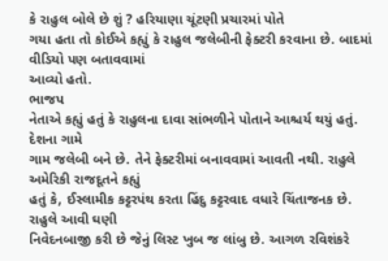કે રાહુલ બોલે છે શું ? હરિયાણા ચૂંટણી પ્રચારમાં પોતે
ગયા હતા તો કોઈએ કહ્યું કે રાહુલ જલેબીની ફેક્ટરી કરવાના છે. બાદમાં વીડિયો પણ બતાવવામાં
આવ્યો હતો.
ભાજપ
નેતાએ કહ્યું હતું કે રાહુલના દાવા સાંભળીને પોતાને આશ્ચર્ય થયું હતું. દેશના ગામે
ગામ જલેબી બને છે. તેને ફેક્ટરીમાં બનાવવામાં આવતી નથી. રાહુલે અમેરિકી રાજદૂતને કહ્યું
હતું કે, ઈસ્લામીક કટ્ટરપંથ કરતા હિંદુ કટ્ટરવાદ વધારે ચિંતાજનક છે. રાહુલે આવી ઘણી
નિવેદનબાજી કરી છે જેનું લિસ્ટ ખુબ જ લાંબુ છે. આગળ રવિશંકરે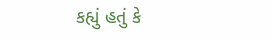કહ્યું હતું કે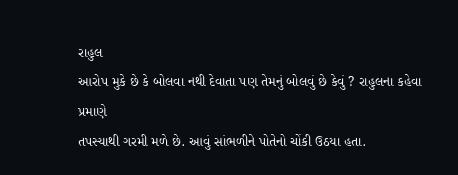રાહુલ
આરોપ મુકે છે કે બોલવા નથી દેવાતા પણ તેમનું બોલવું છે કેવું ? રાહુલના કહેવા પ્રમાણે
તપસ્યાથી ગરમી મળે છે. આવું સાંભળીને પોતેનો ચોંકી ઉઠયા હતા.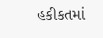હકીકતમાં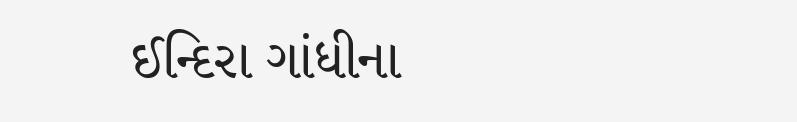ઈન્દિરા ગાંધીના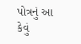પોત્રનું આ કેવું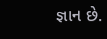જ્ઞાન છે.